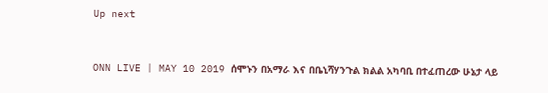Up next


ONN LIVE | MAY 10 2019 ሰሞኑን በአማራ እና በቤኒሻሃንጉል ክልል አካባቢ በተፈጠረው ሁኔታ ላይ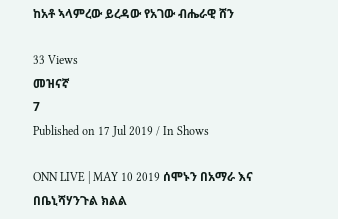ከአቶ ኣላምረው ይረዳው የአገው ብሔራዊ ሸን

33 Views
መዝናኛ
7
Published on 17 Jul 2019 / In Shows

ONN LIVE | MAY 10 2019 ሰሞኑን በአማራ እና በቤኒሻሃንጉል ክልል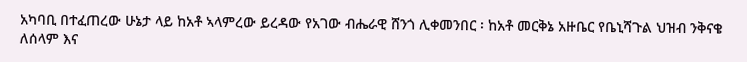አካባቢ በተፈጠረው ሁኔታ ላይ ከአቶ ኣላምረው ይረዳው የአገው ብሔራዊ ሸንጎ ሊቀመንበር ፡ ከአቶ መርቅኔ አዙቤር የቤኒሻጉል ህዝብ ንቅናቄ ለሰላም እና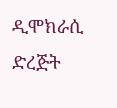ዲሞክራሲ ድረጅት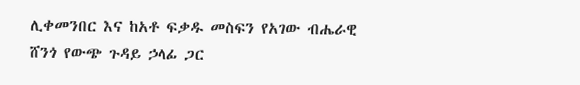ሊቀመንበር እና ከአቶ ፍቃዱ መስፍን የአገው ብሔራዊ ሸንጎ የውጭ ጉዳይ ኃላፊ ጋር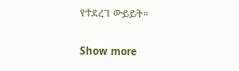የተደረገ ውይይት።

Show more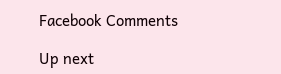Facebook Comments

Up next